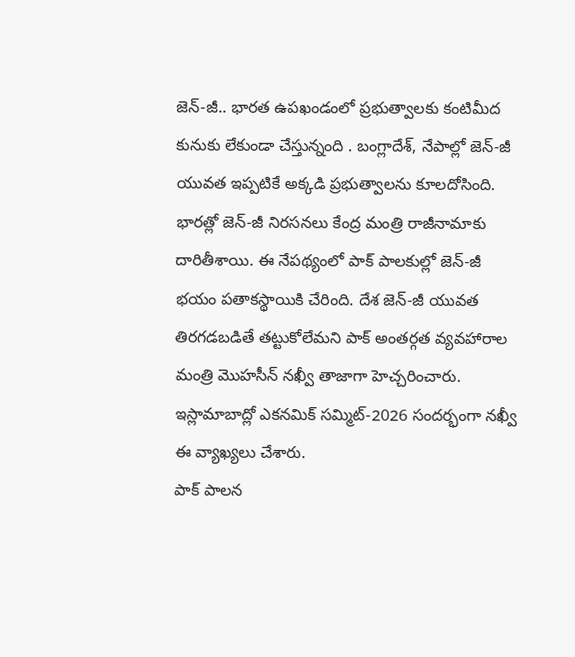జెన్-జీ.. భారత ఉపఖండంలో ప్రభుత్వాలకు కంటిమీద కునుకు లేకుండా చేస్తున్నంది . బంగ్లాదేశ్, నేపాల్లో జెన్-జీ యువత ఇప్పటికే అక్కడి ప్రభుత్వాలను కూలదోసింది. భారత్లో జెన్-జీ నిరసనలు కేంద్ర మంత్రి రాజీనామాకు దారితీశాయి. ఈ నేపథ్యంలో పాక్ పాలకుల్లో జెన్-జీ భయం పతాకస్థాయికి చేరింది. దేశ జెన్-జీ యువత తిరగడబడితే తట్టుకోలేమని పాక్ అంతర్గత వ్యవహారాల మంత్రి మొహసీన్ నఖ్వీ తాజాగా హెచ్చరించారు. ఇస్లామాబాద్లో ఎకనమిక్ సమ్మిట్-2026 సందర్భంగా నఖ్వీ ఈ వ్యాఖ్యలు చేశారు.
పాక్ పాలన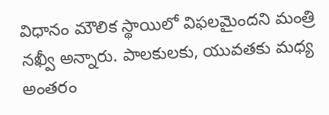విధానం మౌలిక స్థాయిలో విఫలమైందని మంత్రి నఖ్వీ అన్నారు. పాలకులకు, యువతకు మధ్య అంతరం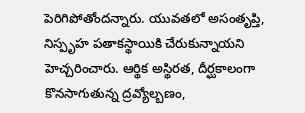పెరిగిపోతోందన్నారు. యువతలో అసంతృప్తి, నిస్పృహ పతాకస్థాయికి చేరుకున్నాయని హెచ్చరించారు. ఆర్థిక అస్థిరత, దీర్ఘకాలంగా కొనసాగుతున్న ద్రవ్యోల్బణం,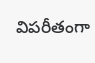విపరీతంగా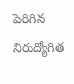పెరిగిన నిరుద్యోగిత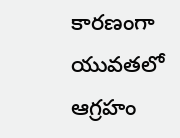కారణంగా యువతలో ఆగ్రహం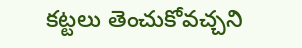కట్టలు తెంచుకోవచ్చని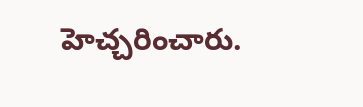హెచ్చరించారు.